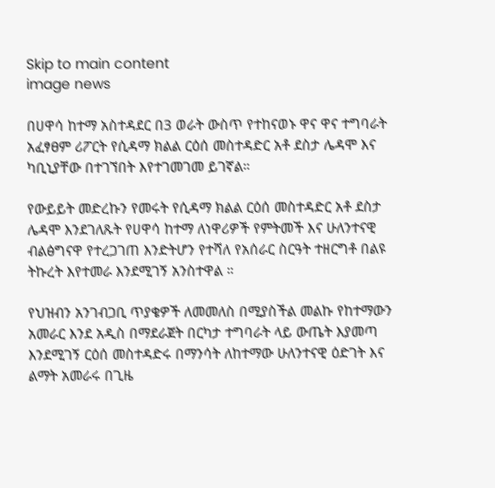Skip to main content
image news

በሀዋሳ ከተማ አስተዳደር በ3 ወራት ውስጥ የተከናወኑ ዋና ዋና ተግባራት አፈፃፀም ሪፖርት የሲዳማ ክልል ርዕሰ መስተዳድር አቶ ደስታ ሌዳሞ እና ካቢኒያቸው በተገኘበት እየተገመገመ ይገኛል።

የውይይት መድረኩን የመሩት የሲዳማ ክልል ርዕሰ መስተዳድር አቶ ደስታ ሌዳሞ እንደገለጹት የሀዋሳ ከተማ ለነዋሪዎች የምትመች እና ሁለንተናዊ ብልፅግናዋ የተረጋገጠ እንድትሆን የተሻለ የአሰራር ስርዓት ተዘርግቶ በልዩ ትኩረት እየተመራ እንደሚገኝ አንስተዋል ።

የህዝብን አንገብጋቢ ጥያቄዎች ለመመለስ በሚያስችል መልኩ የከተማውን አመራር እንደ አዲስ በማደራጀት በርካታ ተግባራት ላይ ውጤት እያመጣ እንደሚገኝ ርዕሰ መስተዳድሩ በማንሳት ለከተማው ሁለንተናዊ ዕድገት እና ልማት አመራሩ በጊዜ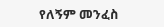የለኝም መንፈስ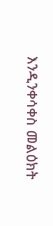እንዲንቀሳቀስ መልዕክት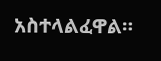አስተላልፈዋል።